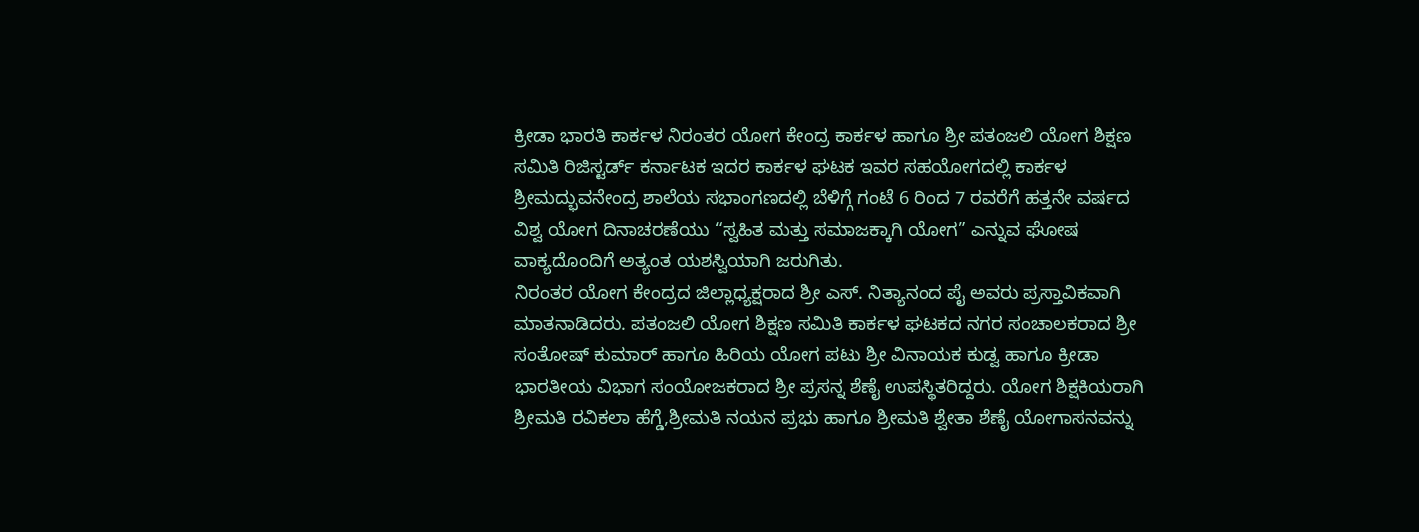ಕ್ರೀಡಾ ಭಾರತಿ ಕಾರ್ಕಳ ನಿರಂತರ ಯೋಗ ಕೇಂದ್ರ ಕಾರ್ಕಳ ಹಾಗೂ ಶ್ರೀ ಪತಂಜಲಿ ಯೋಗ ಶಿಕ್ಷಣ ಸಮಿತಿ ರಿಜಿಸ್ಟರ್ಡ್ ಕರ್ನಾಟಕ ಇದರ ಕಾರ್ಕಳ ಘಟಕ ಇವರ ಸಹಯೋಗದಲ್ಲಿ ಕಾರ್ಕಳ ಶ್ರೀಮದ್ಭುವನೇಂದ್ರ ಶಾಲೆಯ ಸಭಾಂಗಣದಲ್ಲಿ ಬೆಳಿಗ್ಗೆ ಗಂಟೆ 6 ರಿಂದ 7 ರವರೆಗೆ ಹತ್ತನೇ ವರ್ಷದ ವಿಶ್ವ ಯೋಗ ದಿನಾಚರಣೆಯು “ಸ್ವಹಿತ ಮತ್ತು ಸಮಾಜಕ್ಕಾಗಿ ಯೋಗ” ಎನ್ನುವ ಘೋಷ ವಾಕ್ಯದೊಂದಿಗೆ ಅತ್ಯಂತ ಯಶಸ್ವಿಯಾಗಿ ಜರುಗಿತು.
ನಿರಂತರ ಯೋಗ ಕೇಂದ್ರದ ಜಿಲ್ಲಾಧ್ಯಕ್ಷರಾದ ಶ್ರೀ ಎಸ್. ನಿತ್ಯಾನಂದ ಪೈ ಅವರು ಪ್ರಸ್ತಾವಿಕವಾಗಿ ಮಾತನಾಡಿದರು. ಪತಂಜಲಿ ಯೋಗ ಶಿಕ್ಷಣ ಸಮಿತಿ ಕಾರ್ಕಳ ಘಟಕದ ನಗರ ಸಂಚಾಲಕರಾದ ಶ್ರೀ ಸಂತೋಷ್ ಕುಮಾರ್ ಹಾಗೂ ಹಿರಿಯ ಯೋಗ ಪಟು ಶ್ರೀ ವಿನಾಯಕ ಕುಡ್ವ ಹಾಗೂ ಕ್ರೀಡಾ ಭಾರತೀಯ ವಿಭಾಗ ಸಂಯೋಜಕರಾದ ಶ್ರೀ ಪ್ರಸನ್ನ ಶೆಣೈ ಉಪಸ್ಥಿತರಿದ್ದರು. ಯೋಗ ಶಿಕ್ಷಕಿಯರಾಗಿ ಶ್ರೀಮತಿ ರವಿಕಲಾ ಹೆಗ್ಡೆ,ಶ್ರೀಮತಿ ನಯನ ಪ್ರಭು ಹಾಗೂ ಶ್ರೀಮತಿ ಶ್ವೇತಾ ಶೆಣೈ ಯೋಗಾಸನವನ್ನು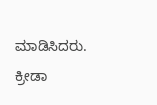ಮಾಡಿಸಿದರು. ಕ್ರೀಡಾ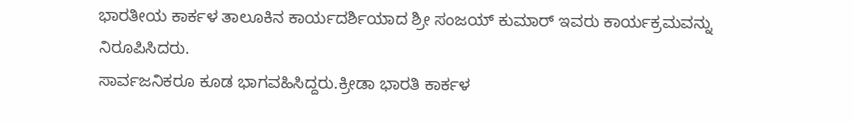ಭಾರತೀಯ ಕಾರ್ಕಳ ತಾಲೂಕಿನ ಕಾರ್ಯದರ್ಶಿಯಾದ ಶ್ರೀ ಸಂಜಯ್ ಕುಮಾರ್ ಇವರು ಕಾರ್ಯಕ್ರಮವನ್ನು ನಿರೂಪಿಸಿದರು.
ಸಾರ್ವಜನಿಕರೂ ಕೂಡ ಭಾಗವಹಿಸಿದ್ದರು.ಕ್ರೀಡಾ ಭಾರತಿ ಕಾರ್ಕಳ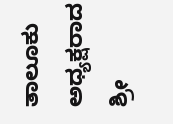ತಾಲೂಕು ಅಧ್ಯಕ್ಷರಾದ ಶ್ರೀ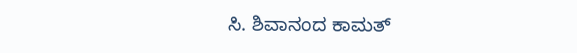ಸಿ. ಶಿವಾನಂದ ಕಾಮತ್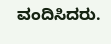ವಂದಿಸಿದರು.